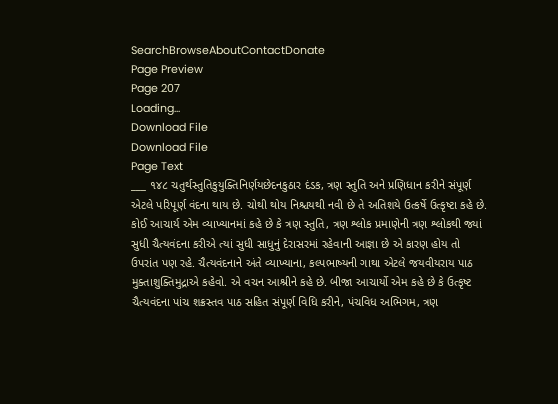SearchBrowseAboutContactDonate
Page Preview
Page 207
Loading...
Download File
Download File
Page Text
___ ૧૪૮ ચતુર્થસ્તુતિકુયુક્તિનિર્ણયછેદનકુઠાર દંડક, ત્રણ સ્તુતિ અને પ્રણિધાન કરીને સંપૂર્ણ એટલે પરિપૂર્ણ વંદના થાય છે. ચોથી થોય નિશ્ચયથી નવી છે તે અતિશયે ઉત્કર્ષે ઉત્કૃષ્ટા કહે છે. કોઈ આચાર્ય એમ વ્યાખ્યાનમાં કહે છે કે ત્રણ સ્તુતિ, ત્રણ શ્લોક પ્રમાણેની ત્રણ શ્લોકથી જ્યાં સુધી ચૈત્યવંદના કરીએ ત્યાં સુધી સાધુનું દેરાસરમાં રહેવાની આજ્ઞા છે એ કારણ હોય તો ઉપરાંત પણ રહે. ચૈત્યવંદનાને અંતે વ્યાખ્યાના, કલ્પભાષ્યની ગાથા એટલે જયવીયરાય પાઠ મુક્તાશુક્તિમુદ્રાએ કહેવો. એ વચન આશ્રીને કહે છે. બીજા આચાર્યો એમ કહે છે કે ઉત્કૃષ્ટ ચૈત્યવંદના પાંચ શક્રસ્તવ પાઠ સહિત સંપૂર્ણ વિધિ કરીને, પંચવિધ અભિગમ, ત્રણ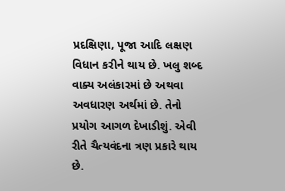પ્રદક્ષિણા, પૂજા આદિ લક્ષણ વિધાન કરીને થાય છે. ખલુ શબ્દ વાક્ય અલંકારમાં છે અથવા અવધારણ અર્થમાં છે. તેનો પ્રયોગ આગળ દેખાડીશું. એવી રીતે ચૈત્યવંદના ત્રણ પ્રકારે થાય છે.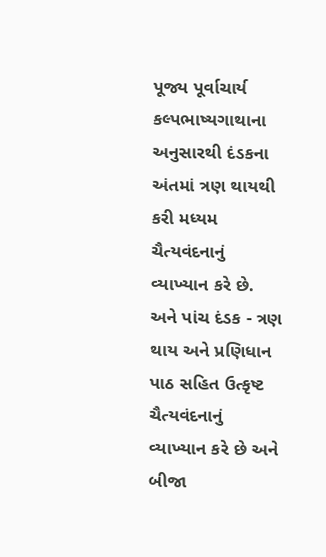પૂજ્ય પૂર્વાચાર્ય કલ્પભાષ્યગાથાના અનુસારથી દંડકના અંતમાં ત્રણ થાયથી કરી મધ્યમ ચૈત્યવંદનાનું વ્યાખ્યાન કરે છે. અને પાંચ દંડક - ત્રણ થાય અને પ્રણિધાન પાઠ સહિત ઉત્કૃષ્ટ ચૈત્યવંદનાનું વ્યાખ્યાન કરે છે અને બીજા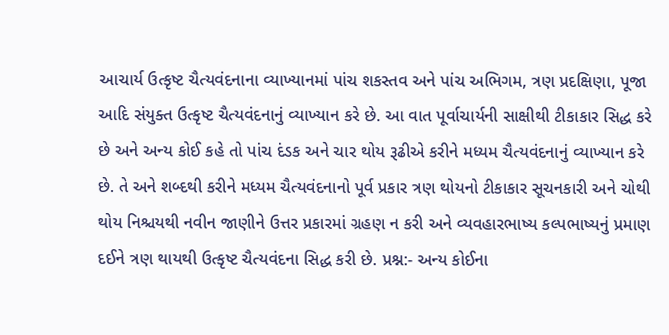આચાર્ય ઉત્કૃષ્ટ ચૈત્યવંદનાના વ્યાખ્યાનમાં પાંચ શકસ્તવ અને પાંચ અભિગમ, ત્રણ પ્રદક્ષિણા, પૂજા આદિ સંયુક્ત ઉત્કૃષ્ટ ચૈત્યવંદનાનું વ્યાખ્યાન કરે છે. આ વાત પૂર્વાચાર્યની સાક્ષીથી ટીકાકાર સિદ્ધ કરે છે અને અન્ય કોઈ કહે તો પાંચ દંડક અને ચાર થોય રૂઢીએ કરીને મધ્યમ ચૈત્યવંદનાનું વ્યાખ્યાન કરે છે. તે અને શબ્દથી કરીને મધ્યમ ચૈત્યવંદનાનો પૂર્વ પ્રકાર ત્રણ થોયનો ટીકાકાર સૂચનકારી અને ચોથી થોય નિશ્ચયથી નવીન જાણીને ઉત્તર પ્રકારમાં ગ્રહણ ન કરી અને વ્યવહારભાષ્ય કલ્પભાષ્યનું પ્રમાણ દઈને ત્રણ થાયથી ઉત્કૃષ્ટ ચૈત્યવંદના સિદ્ધ કરી છે. પ્રશ્ન:- અન્ય કોઈના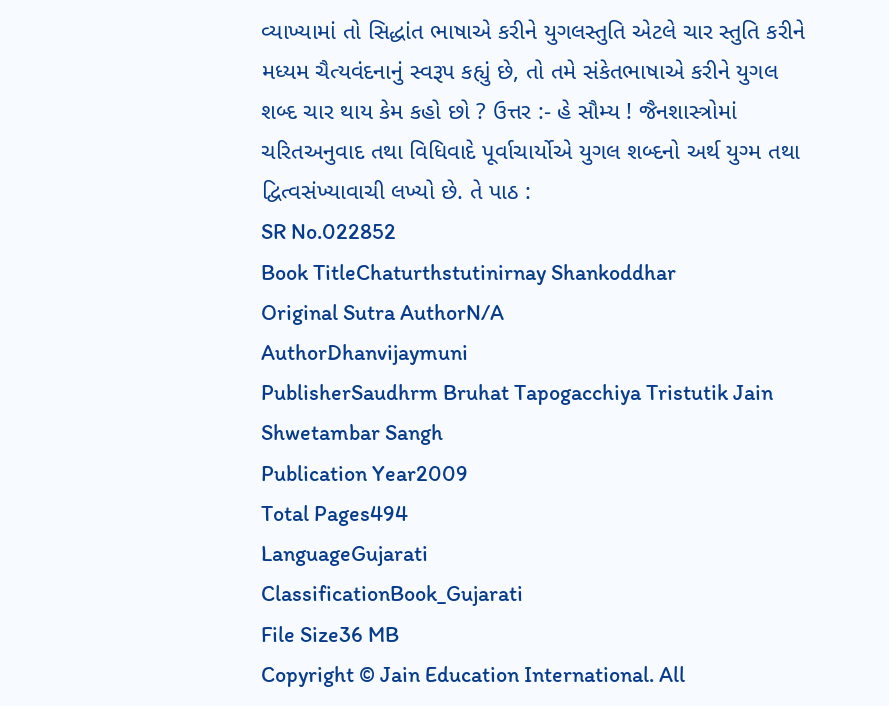વ્યાખ્યામાં તો સિદ્ધાંત ભાષાએ કરીને યુગલસ્તુતિ એટલે ચાર સ્તુતિ કરીને મધ્યમ ચૈત્યવંદનાનું સ્વરૂપ કહ્યું છે, તો તમે સંકેતભાષાએ કરીને યુગલ શબ્દ ચાર થાય કેમ કહો છો ? ઉત્તર :- હે સૌમ્ય ! જૈનશાસ્ત્રોમાં ચરિતઅનુવાદ તથા વિધિવાદે પૂર્વાચાર્યોએ યુગલ શબ્દનો અર્થ યુગ્મ તથા દ્વિત્વસંખ્યાવાચી લખ્યો છે. તે પાઠ :
SR No.022852
Book TitleChaturthstutinirnay Shankoddhar
Original Sutra AuthorN/A
AuthorDhanvijaymuni
PublisherSaudhrm Bruhat Tapogacchiya Tristutik Jain Shwetambar Sangh
Publication Year2009
Total Pages494
LanguageGujarati
ClassificationBook_Gujarati
File Size36 MB
Copyright © Jain Education International. All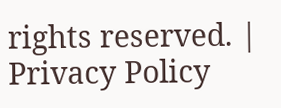rights reserved. | Privacy Policy